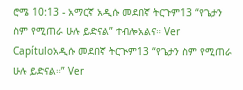ሮሜ 10:13 - አማርኛ አዲሱ መደበኛ ትርጉም13 “የጌታን ስም የሚጠራ ሁሉ ይድናል” ተብሎአልና። Ver Capítuloአዲሱ መደበኛ ትርጒም13 “የጌታን ስም የሚጠራ ሁሉ ይድናል።” Ver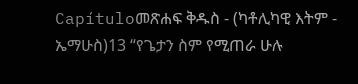Capítuloመጽሐፍ ቅዱስ - (ካቶሊካዊ እትም - ኤማሁስ)13 “የጌታን ስም የሚጠራ ሁሉ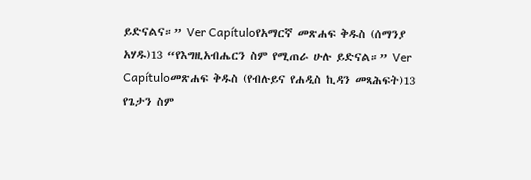ይድናልና።” Ver Capítuloየአማርኛ መጽሐፍ ቅዱስ (ሰማንያ አሃዱ)13 “የእግዚአብሔርን ስም የሚጠራ ሁሉ ይድናል።” Ver Capítuloመጽሐፍ ቅዱስ (የብሉይና የሐዲስ ኪዳን መጻሕፍት)13 የጌታን ስም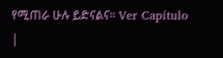የሚጠራ ሁሉ ይድናልና። Ver Capítulo |